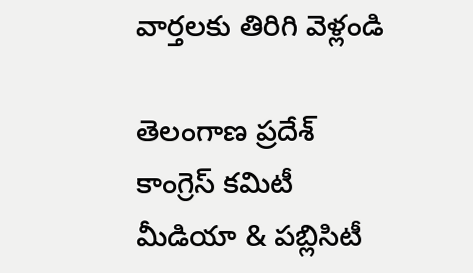వార్తలకు తిరిగి వెళ్లండి

తెలంగాణ ప్రదేశ్ కాంగ్రెస్ కమిటీ మీడియా & పబ్లిసిటీ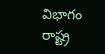విభాగం రాష్ట్ర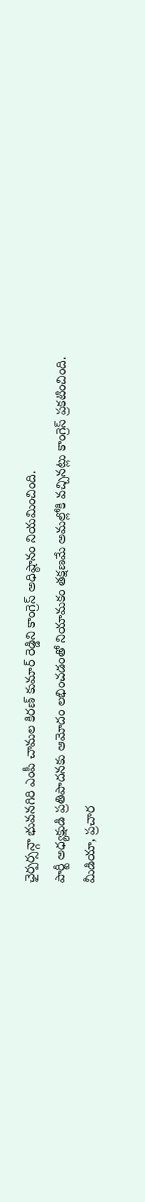ఛైర్పర్సన్గా భువనగిరి ఎంపీ చామల కిరణ్ కుమార్ రెడ్డిని కాంగ్రెస్ అధిష్ఠానం నియమించింది.
పార్టీ అధ్యక్షుడి ప్రతిపాదనకు ఆమోదం లభించడంతో నియామకం తక్షణమే అమల్లోకి వచ్చినట్లు కాంగ్రెస్ ప్రకటించింది. మీడియా, ప్రచార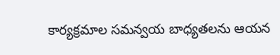కార్యక్రమాల సమన్వయ బాధ్యతలను ఆయన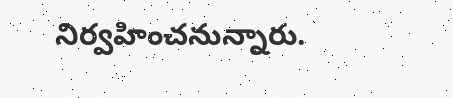నిర్వహించనున్నారు.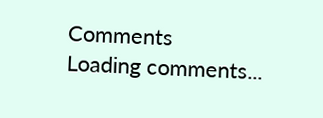Comments
Loading comments...